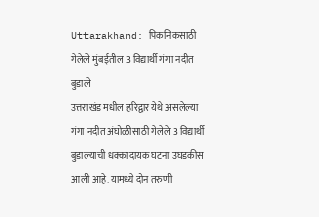Uttarakhand: पिकनिकसाठी गेलेले मुंबईतील 3 विद्यार्थी गंगा नदीत बुडाले
उत्तराखंड मधील हरिद्वार येथे असलेल्या गंगा नदीत अंघोळीसाठी गेलेले 3 विद्यार्थी बुडाल्याची धक्कादायक घटना उघडकीस आली आहे. यामध्ये दोन तरुणी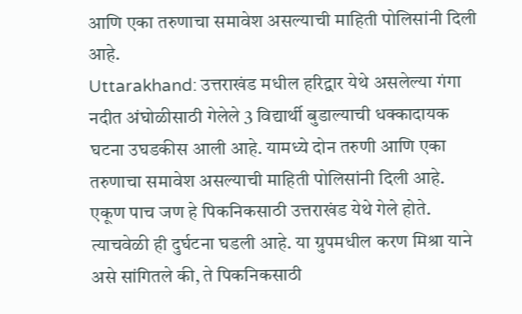आणि एका तरुणाचा समावेश असल्याची माहिती पोलिसांनी दिली आहे.
Uttarakhand: उत्तराखंड मधील हरिद्वार येथे असलेल्या गंगा नदीत अंघोळीसाठी गेलेले 3 विद्यार्थी बुडाल्याची धक्कादायक घटना उघडकीस आली आहे. यामध्ये दोन तरुणी आणि एका तरुणाचा समावेश असल्याची माहिती पोलिसांनी दिली आहे. एकूण पाच जण हे पिकनिकसाठी उत्तराखंड येथे गेले होते. त्याचवेळी ही दुर्घटना घडली आहे. या ग्रुपमधील करण मिश्रा याने असे सांगितले की, ते पिकनिकसाठी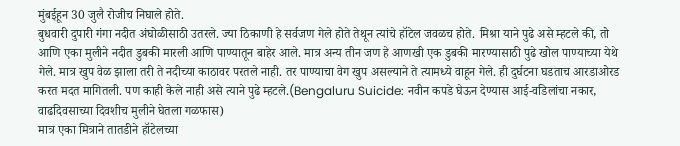मुंबईहून 30 जुलै रोजीच निघाले होते.
बुधवारी दुपारी गंगा नदीत अंघोळीसाठी उतरले. ज्या ठिकाणी हे सर्वजण गेले होते तेथून त्यांचे हॉटेल जवळच होते. मिश्रा याने पुढे असे म्हटले की, तो आणि एका मुलीने नदीत डुबकी मारली आणि पाण्यातून बाहेर आले. मात्र अन्य तीन जण हे आणखी एक डुबकी मारण्यासाठी पुढे खोल पाण्याच्या येथे गेले. मात्र खुप वेळ झाला तरी ते नदीच्या काठावर परतले नाही. तर पाण्याचा वेग खुप असल्याने ते त्यामध्ये वाहून गेले. ही दुर्घटना घडताच आरडाओरड करत मदत मागितली. पण काही केले नाही असे त्याने पुढे म्हटले.(Bengaluru Suicide: नवीन कपडे घेऊन देण्यास आई-वडिलांचा नकार, वाढदिवसाच्या दिवशीच मुलीने घेतला गळफास)
मात्र एका मित्राने तातडीने हॉटेलच्या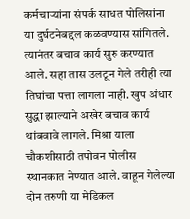कर्मचाऱ्यांना संपर्क साधत पोलिसांना या दुर्घटनेबद्दल कळवण्यास सांगितले. त्यानंतर बचाव कार्य सुरु करण्यात आले. सहा तास उलटून गेले तरीही त्या तिघांचा पत्ता लागला नाही. खुप अंधार सुद्धा झाल्याने अखेर बचाव कार्य थांबवावे लागले. मिश्रा याला चौकशीसाठी तपोवन पोलीस स्थानकात नेण्यात आले. वाहून गेलेल्या दोन तरुणी या मेडिकल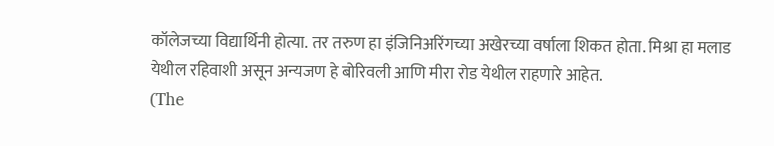कॉलेजच्या विद्यार्थिनी होत्या. तर तरुण हा इंजिनिअरिंगच्या अखेरच्या वर्षाला शिकत होता. मिश्रा हा मलाड येथील रहिवाशी असून अन्यजण हे बोरिवली आणि मीरा रोड येथील राहणारे आहेत.
(The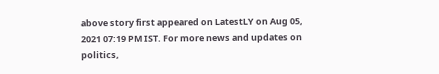above story first appeared on LatestLY on Aug 05, 2021 07:19 PM IST. For more news and updates on politics,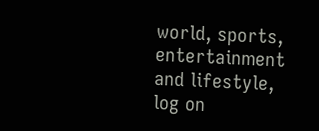world, sports, entertainment and lifestyle, log on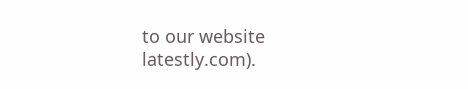to our website latestly.com).